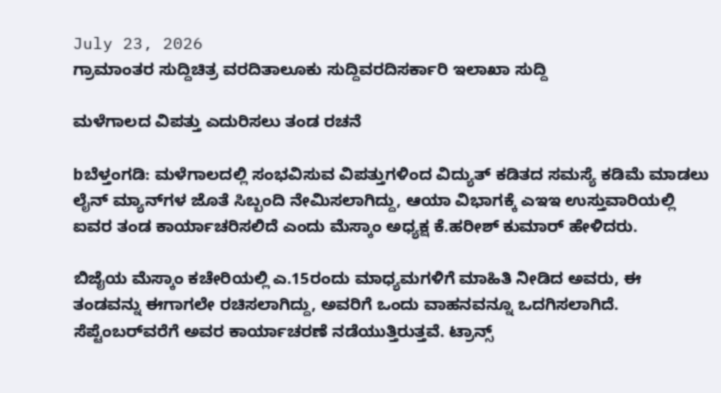July 23, 2026
ಗ್ರಾಮಾಂತರ ಸುದ್ದಿಚಿತ್ರ ವರದಿತಾಲೂಕು ಸುದ್ದಿವರದಿಸರ್ಕಾರಿ ಇಲಾಖಾ ಸುದ್ದಿ

ಮಳೆಗಾಲದ ವಿಪತ್ತು ಎದುರಿಸಲು ತಂಡ ರಚನೆ

bಬೆಳ್ತಂಗಡಿ: ಮಳೆಗಾಲದಲ್ಲಿ ಸಂಭವಿಸುವ ವಿಪತ್ತುಗಳಿಂದ ವಿದ್ಯುತ್ ಕಡಿತದ ಸಮಸ್ಯೆ ಕಡಿಮೆ ಮಾಡಲು ಲೈನ್‌ ಮ್ಯಾನ್‌ಗಳ ಜೊತೆ ಸಿಬ್ಬಂದಿ ನೇಮಿಸಲಾಗಿದ್ದು, ಆಯಾ ವಿಭಾಗಕ್ಕೆ ಎಇಇ ಉಸ್ತುವಾರಿಯಲ್ಲಿ ಐವರ ತಂಡ ಕಾರ್ಯಾಚರಿಸಲಿದೆ ಎಂದು ಮೆಸ್ಕಾಂ ಅಧ್ಯಕ್ಷ ಕೆ.ಹರೀಶ್ ಕುಮಾ‌ರ್ ಹೇಳಿದರು.

ಬಿಜೈಯ ಮೆಸ್ಕಾಂ ಕಚೇರಿಯಲ್ಲಿ ಎ.15ರಂದು ಮಾಧ್ಯಮಗಳಿಗೆ ಮಾಹಿತಿ ನೀಡಿದ ಅವರು, ಈ ತಂಡವನ್ನು ಈಗಾಗಲೇ ರಚಿಸಲಾಗಿದ್ದು, ಅವರಿಗೆ ಒಂದು ವಾಹನವನ್ನೂ ಒದಗಿಸಲಾಗಿದೆ. ಸೆಪ್ಟೆಂಬರ್‌ವರೆಗೆ ಅವರ ಕಾರ್ಯಾಚರಣೆ ನಡೆಯುತ್ತಿರುತ್ತವೆ. ಟ್ರಾನ್ಸ್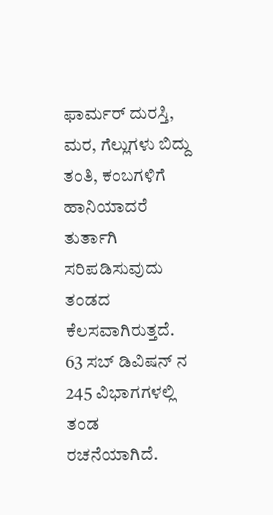ಫಾರ್ಮರ್ ದುರಸ್ತಿ, ಮರ, ಗೆಲ್ಲುಗಳು ಬಿದ್ದು ತಂತಿ, ಕಂಬಗಳಿಗೆ ಹಾನಿಯಾದರೆ ತುರ್ತಾಗಿ ಸರಿಪಡಿಸುವುದು ತಂಡದ ಕೆಲಸವಾಗಿರುತ್ತದೆ. 63 ಸಬ್ ಡಿವಿಷನ್‌ ನ 245 ವಿಭಾಗಗಳಲ್ಲಿ ತಂಡ ರಚನೆಯಾಗಿದೆ.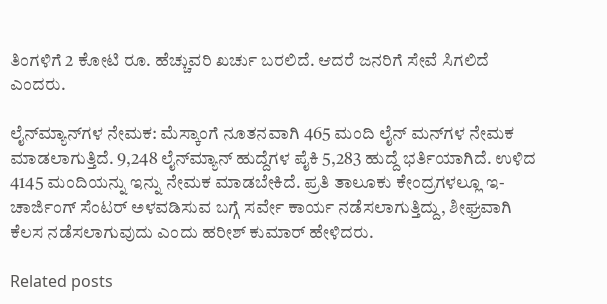ತಿಂಗಳಿಗೆ 2 ಕೋಟಿ ರೂ. ಹೆಚ್ಚುವರಿ ಖರ್ಚು ಬರಲಿದೆ. ಆದರೆ ಜನರಿಗೆ ಸೇವೆ ಸಿಗಲಿದೆ ಎಂದರು.

ಲೈನ್‌ಮ್ಯಾನ್‌ಗಳ ನೇಮಕ: ಮೆಸ್ಕಾಂಗೆ ನೂತನವಾಗಿ 465 ಮಂದಿ ಲೈನ್ ಮನ್‌ಗಳ ನೇಮಕ ಮಾಡಲಾಗುತ್ತಿದೆ. 9,248 ಲೈನ್‌ಮ್ಯಾನ್‌ ಹುದ್ದೆಗಳ ಪೈಕಿ 5,283 ಹುದ್ದೆ ಭರ್ತಿಯಾಗಿದೆ. ಉಳಿದ 4145 ಮಂದಿಯನ್ನು ಇನ್ನು ನೇಮಕ ಮಾಡಬೇಕಿದೆ. ಪ್ರತಿ ತಾಲೂಕು ಕೇಂದ್ರಗಳಲ್ಲೂ ಇ-ಚಾರ್ಜಿಂಗ್ ಸೆಂಟರ್ ಅಳವಡಿಸುವ ಬಗ್ಗೆ ಸರ್ವೇ ಕಾರ್ಯ ನಡೆಸಲಾಗುತ್ತಿದ್ದು, ಶೀಘ್ರವಾಗಿ ಕೆಲಸ ನಡೆಸಲಾಗುವುದು ಎಂದು ಹರೀಶ್ ಕುಮಾರ್ ಹೇಳಿದರು.

Related posts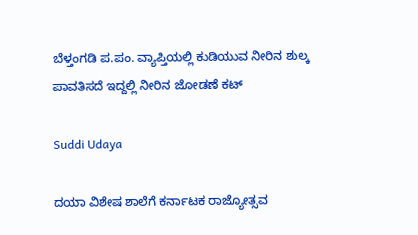ಬೆಳ್ತಂಗಡಿ ಪ.ಪಂ. ವ್ಯಾಪ್ತಿಯಲ್ಲಿ ಕುಡಿಯುವ ನೀರಿನ ಶುಲ್ಕ ಪಾವತಿಸದೆ ಇದ್ದಲ್ಲಿ ನೀರಿನ ಜೋಡಣೆ ಕಟ್

Suddi Udaya

ದಯಾ ವಿಶೇಷ ಶಾಲೆಗೆ ಕರ್ನಾಟಕ ರಾಜ್ಯೋತ್ಸವ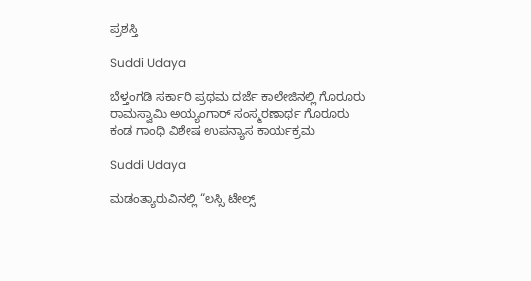ಪ್ರಶಸ್ತಿ

Suddi Udaya

ಬೆಳ್ತಂಗಡಿ ಸರ್ಕಾರಿ ಪ್ರಥಮ ದರ್ಜೆ ಕಾಲೇಜಿನಲ್ಲಿ ಗೊರೂರು ರಾಮಸ್ವಾಮಿ ಅಯ್ಯಂಗಾರ್ ಸಂಸ್ಮರಣಾರ್ಥ ಗೊರೂರು ಕಂಡ ಗಾಂಧಿ ವಿಶೇಷ ಉಪನ್ಯಾಸ ಕಾರ್ಯಕ್ರಮ

Suddi Udaya

ಮಡಂತ್ಯಾರುವಿನಲ್ಲಿ “ಲಸ್ಸಿ ಟೇಲ್ಸ್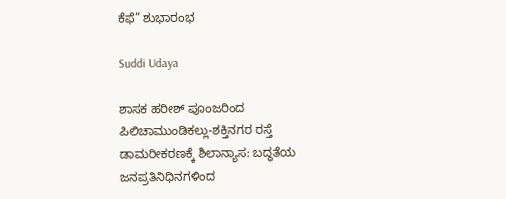ಕೆಫೆ” ಶುಭಾರಂಭ

Suddi Udaya

ಶಾಸಕ ಹರೀಶ್ ಪೂಂಜರಿಂದ ಪಿಲಿಚಾಮುಂಡಿಕಲ್ಲು-ಶಕ್ತಿನಗರ ರಸ್ತೆ ಡಾಮರೀಕರಣಕ್ಕೆ ಶಿಲಾನ್ಯಾಸ: ಬದ್ಧತೆಯ ಜನಪ್ರತಿನಿಧಿನಗಳಿಂದ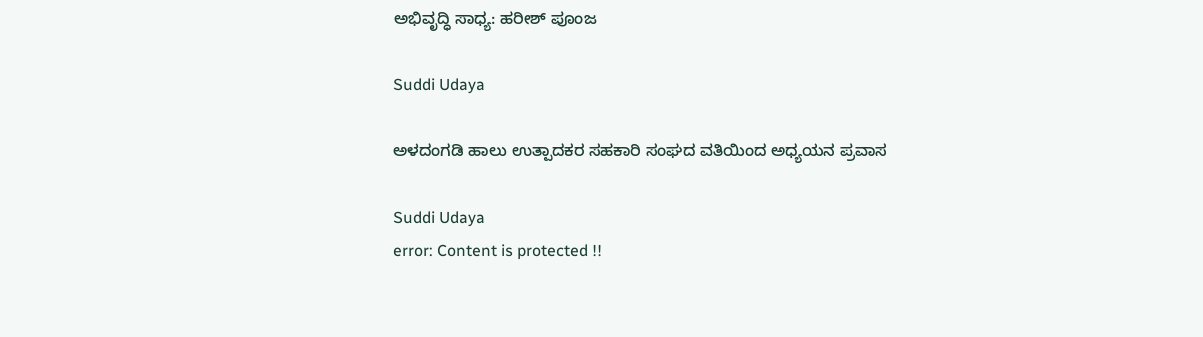ಅಭಿವೃದ್ಧಿ ಸಾಧ್ಯ: ಹರೀಶ್ ಪೂಂಜ

Suddi Udaya

ಅಳದಂಗಡಿ ಹಾಲು ಉತ್ಪಾದಕರ ಸಹಕಾರಿ ಸಂಘದ ವತಿಯಿಂದ ಅಧ್ಯಯನ ಪ್ರವಾಸ

Suddi Udaya
error: Content is protected !!